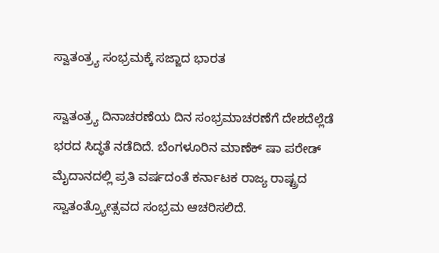ಸ್ವಾತಂತ್ರ್ಯ ಸಂಭ್ರಮಕ್ಕೆ ಸಜ್ಜಾದ ಭಾರತ

ಸ್ವಾತಂತ್ರ್ಯ ದಿನಾಚರಣೆಯ ದಿನ ಸಂಭ್ರಮಾಚರಣೆಗೆ ದೇಶದೆಲ್ಲೆಡೆ ಭರದ ಸಿದ್ಧತೆ ನಡೆದಿದೆ. ಬೆಂಗಳೂರಿನ ಮಾಣೆಕ್ ಷಾ ಪರೇಡ್ ಮೈದಾನದಲ್ಲಿ ಪ್ರತಿ ವರ್ಷದಂತೆ ಕರ್ನಾಟಕ ರಾಜ್ಯ ರಾಷ್ಟ್ರದ ಸ್ವಾತಂತ್ರ್ಯೋತ್ಸವದ ಸಂಭ್ರಮ ಆಚರಿಸಲಿದೆ.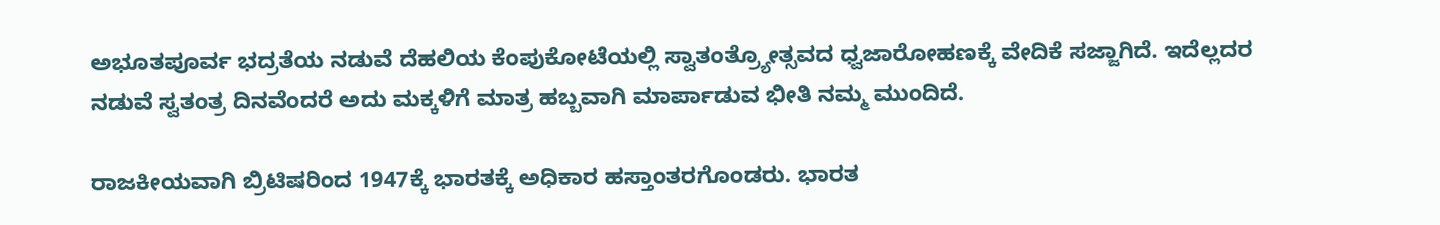ಅಭೂತಪೂರ್ವ ಭದ್ರತೆಯ ನಡುವೆ ದೆಹಲಿಯ ಕೆಂಪುಕೋಟೆಯಲ್ಲಿ ಸ್ವಾತಂತ್ರ್ಯೋತ್ಸವದ ಧ್ವಜಾರೋಹಣಕ್ಕೆ ವೇದಿಕೆ ಸಜ್ಜಾಗಿದೆ. ಇದೆಲ್ಲದರ ನಡುವೆ ಸ್ವತಂತ್ರ ದಿನವೆಂದರೆ ಅದು ಮಕ್ಕಳಿಗೆ ಮಾತ್ರ ಹಬ್ಬವಾಗಿ ಮಾರ್ಪಾಡುವ ಭೀತಿ ನಮ್ಮ ಮುಂದಿದೆ.

ರಾಜಕೀಯವಾಗಿ ಬ್ರಿಟಿಷರಿಂದ 1947ಕ್ಕೆ ಭಾರತಕ್ಕೆ ಅಧಿಕಾರ ಹಸ್ತಾಂತರಗೊಂಡರು. ಭಾರತ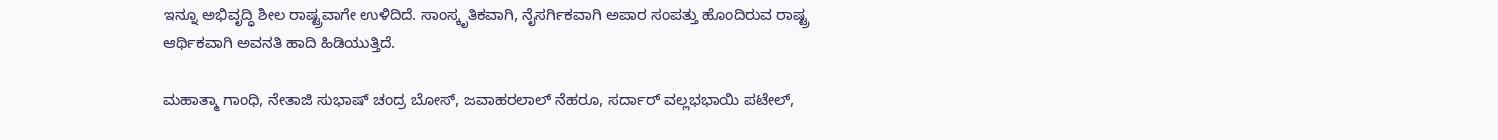ಇನ್ನೂ ಅಭಿವೃದ್ಧಿ ಶೀಲ ರಾಷ್ಟ್ರವಾಗೇ ಉಳಿದಿದೆ. ಸಾಂಸ್ಕೃತಿಕವಾಗಿ, ನೈಸರ್ಗಿಕವಾಗಿ ಅಪಾರ ಸಂಪತ್ತು ಹೊಂದಿರುವ ರಾಷ್ಟ್ರ ಆರ್ಥಿಕವಾಗಿ ಅವನತಿ ಹಾದಿ ಹಿಡಿಯುತ್ತಿದೆ.

ಮಹಾತ್ಮಾ ಗಾಂಧಿ, ನೇತಾಜಿ ಸುಭಾಷ್ ಚಂದ್ರ ಬೋಸ್, ಜವಾಹರಲಾಲ್ ನೆಹರೂ, ಸರ್ದಾರ್ ವಲ್ಲಭಭಾಯಿ ಪಟೇಲ್,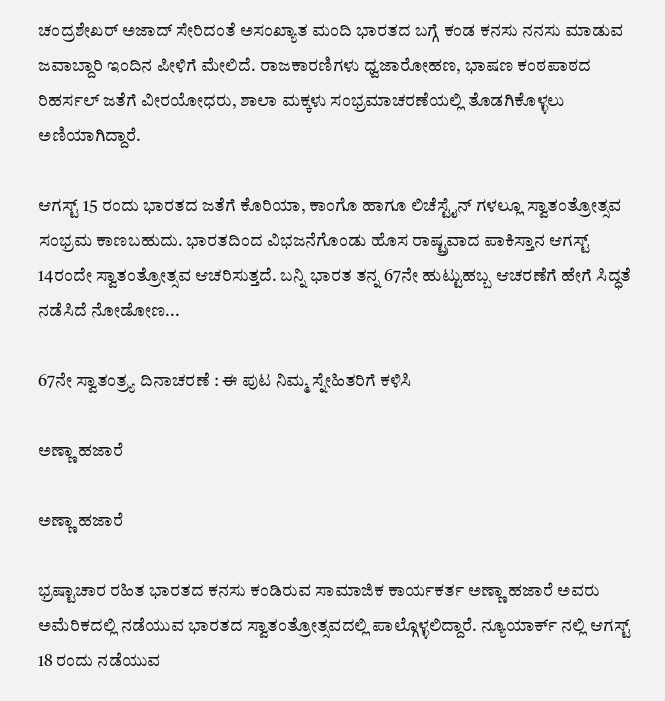ಚಂದ್ರಶೇಖರ್ ಅಜಾದ್ ಸೇರಿದಂತೆ ಅಸಂಖ್ಯಾತ ಮಂದಿ ಭಾರತದ ಬಗ್ಗೆ ಕಂಡ ಕನಸು ನನಸು ಮಾಡುವ ಜವಾಬ್ದಾರಿ ಇಂದಿನ ಪೀಳಿಗೆ ಮೇಲಿದೆ. ರಾಜಕಾರಣಿಗಳು ಧ್ವಜಾರೋಹಣ, ಭಾಷಣ ಕಂಠಪಾಠದ ರಿಹರ್ಸಲ್ ಜತೆಗೆ ವೀರಯೋಧರು, ಶಾಲಾ ಮಕ್ಕಳು ಸಂಭ್ರಮಾಚರಣೆಯಲ್ಲಿ ತೊಡಗಿಕೊಳ್ಳಲು ಅಣಿಯಾಗಿದ್ದಾರೆ.

ಆಗಸ್ಟ್ 15 ರಂದು ಭಾರತದ ಜತೆಗೆ ಕೊರಿಯಾ, ಕಾಂಗೊ ಹಾಗೂ ಲಿಚೆಸ್ಟೈನ್ ಗಳಲ್ಲೂ ಸ್ವಾತಂತ್ರೋತ್ಸವ ಸಂಭ್ರಮ ಕಾಣಬಹುದು. ಭಾರತದಿಂದ ವಿಭಜನೆಗೊಂಡು ಹೊಸ ರಾಷ್ಟ್ರವಾದ ಪಾಕಿಸ್ತಾನ ಆಗಸ್ಟ್ 14ರಂದೇ ಸ್ವಾತಂತ್ರೋತ್ಸವ ಆಚರಿಸುತ್ತದೆ. ಬನ್ನಿ ಭಾರತ ತನ್ನ 67ನೇ ಹುಟ್ಟುಹಬ್ಬ ಆಚರಣೆಗೆ ಹೇಗೆ ಸಿದ್ಧತೆ ನಡೆಸಿದೆ ನೋಡೋಣ...

67ನೇ ಸ್ವಾತಂತ್ರ್ಯ ದಿನಾಚರಣೆ : ಈ ಪುಟ ನಿಮ್ಮ ಸ್ನೇಹಿತರಿಗೆ ಕಳಿಸಿ

ಅಣ್ಣಾ ಹಜಾರೆ

ಅಣ್ಣಾ ಹಜಾರೆ

ಭ್ರಷ್ಟಾಚಾರ ರಹಿತ ಭಾರತದ ಕನಸು ಕಂಡಿರುವ ಸಾಮಾಜಿಕ ಕಾರ್ಯಕರ್ತ ಅಣ್ಣಾ ಹಜಾರೆ ಅವರು ಅಮೆರಿಕದಲ್ಲಿ ನಡೆಯುವ ಭಾರತದ ಸ್ವಾತಂತ್ರೋತ್ಸವದಲ್ಲಿ ಪಾಲ್ಗೊಳ್ಳಲಿದ್ದಾರೆ. ನ್ಯೂಯಾರ್ಕ್ ನಲ್ಲಿ ಆಗಸ್ಟ್ 18 ರಂದು ನಡೆಯುವ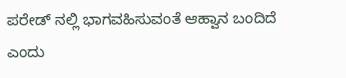ಪರೇಡ್ ನಲ್ಲಿ ಭಾಗವಹಿಸುವಂತೆ ಆಹ್ವಾನ ಬಂದಿದೆ ಎಂದು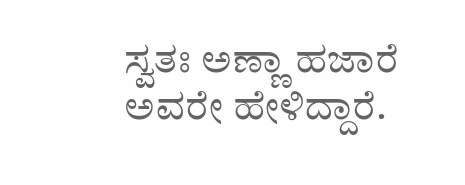ಸ್ವತಃ ಅಣ್ಣಾ ಹಜಾರೆ ಅವರೇ ಹೇಳಿದ್ದಾರೆ.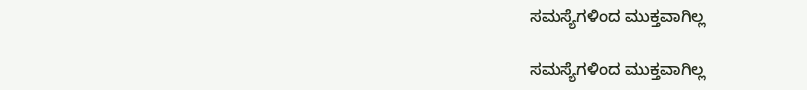ಸಮಸ್ಯೆಗಳಿಂದ ಮುಕ್ತವಾಗಿಲ್ಲ

ಸಮಸ್ಯೆಗಳಿಂದ ಮುಕ್ತವಾಗಿಲ್ಲ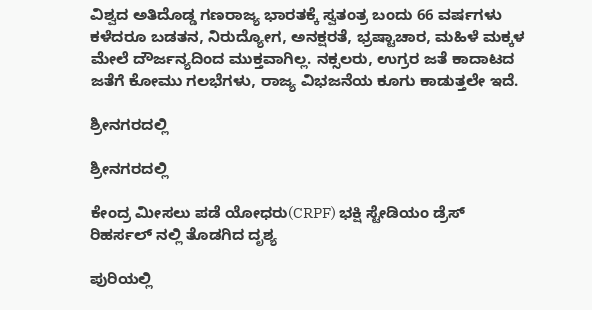ವಿಶ್ವದ ಅತಿದೊಡ್ಡ ಗಣರಾಜ್ಯ ಭಾರತಕ್ಕೆ ಸ್ವತಂತ್ರ ಬಂದು 66 ವರ್ಷಗಳು ಕಳೆದರೂ ಬಡತನ, ನಿರುದ್ಯೋಗ, ಅನಕ್ಷರತೆ, ಭ್ರಷ್ಟಾಚಾರ, ಮಹಿಳೆ ಮಕ್ಕಳ ಮೇಲೆ ದೌರ್ಜನ್ಯದಿಂದ ಮುಕ್ತವಾಗಿಲ್ಲ. ನಕ್ಸಲರು, ಉಗ್ರರ ಜತೆ ಕಾದಾಟದ ಜತೆಗೆ ಕೋಮು ಗಲಭೆಗಳು, ರಾಜ್ಯ ವಿಭಜನೆಯ ಕೂಗು ಕಾಡುತ್ತಲೇ ಇದೆ.

ಶ್ರೀನಗರದಲ್ಲಿ

ಶ್ರೀನಗರದಲ್ಲಿ

ಕೇಂದ್ರ ಮೀಸಲು ಪಡೆ ಯೋಧರು(CRPF) ಭಕ್ಷಿ ಸ್ಟೇಡಿಯಂ ಡ್ರೆಸ್ ರಿಹರ್ಸಲ್ ನಲ್ಲಿ ತೊಡಗಿದ ದೃಶ್ಯ

ಪುರಿಯಲ್ಲಿ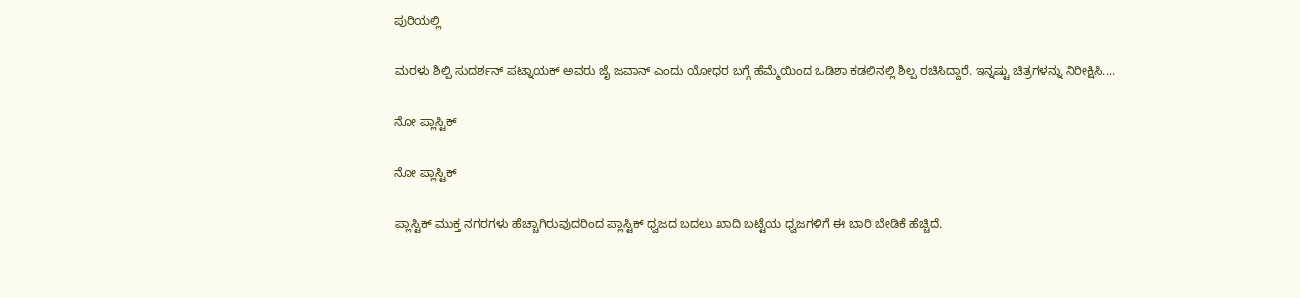ಪುರಿಯಲ್ಲಿ

ಮರಳು ಶಿಲ್ಪಿ ಸುದರ್ಶನ್ ಪಟ್ನಾಯಕ್ ಅವರು ಜೈ ಜವಾನ್ ಎಂದು ಯೋಧರ ಬಗ್ಗೆ ಹೆಮ್ಮೆಯಿಂದ ಒಡಿಶಾ ಕಡಲಿನಲ್ಲಿ ಶಿಲ್ಪ ರಚಿಸಿದ್ದಾರೆ. ಇನ್ನಷ್ಟು ಚಿತ್ರಗಳನ್ನು ನಿರೀಕ್ಷಿಸಿ....

ನೋ ಪ್ಲಾಸ್ಟಿಕ್

ನೋ ಪ್ಲಾಸ್ಟಿಕ್

ಪ್ಲಾಸ್ಟಿಕ್ ಮುಕ್ತ ನಗರಗಳು ಹೆಚ್ಚಾಗಿರುವುದರಿಂದ ಪ್ಲಾಸ್ಟಿಕ್ ಧ್ವಜದ ಬದಲು ಖಾದಿ ಬಟ್ಟೆಯ ಧ್ವಜಗಳಿಗೆ ಈ ಬಾರಿ ಬೇಡಿಕೆ ಹೆಚ್ಚಿದೆ.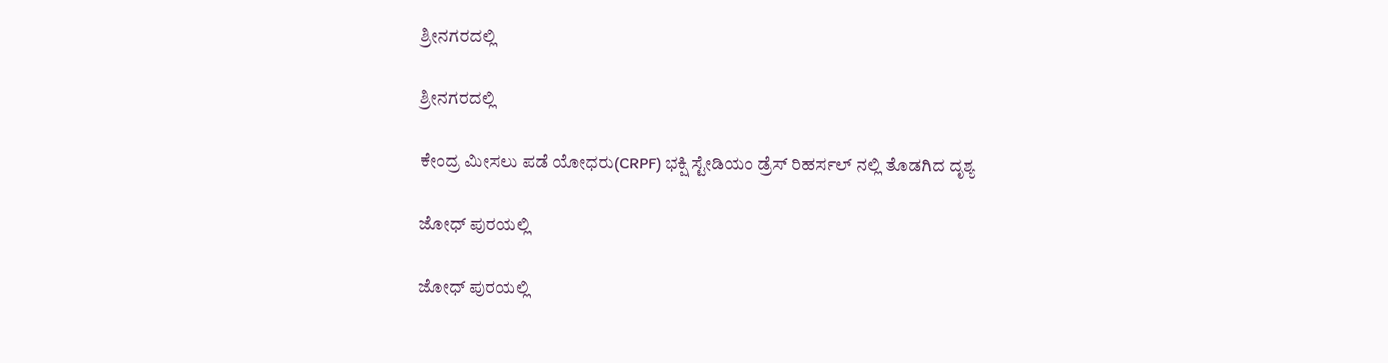ಶ್ರೀನಗರದಲ್ಲಿ

ಶ್ರೀನಗರದಲ್ಲಿ

ಕೇಂದ್ರ ಮೀಸಲು ಪಡೆ ಯೋಧರು(CRPF) ಭಕ್ಷಿ ಸ್ಟೇಡಿಯಂ ಡ್ರೆಸ್ ರಿಹರ್ಸಲ್ ನಲ್ಲಿ ತೊಡಗಿದ ದೃಶ್ಯ

ಜೋಧ್ ಪುರಯಲ್ಲಿ

ಜೋಧ್ ಪುರಯಲ್ಲಿ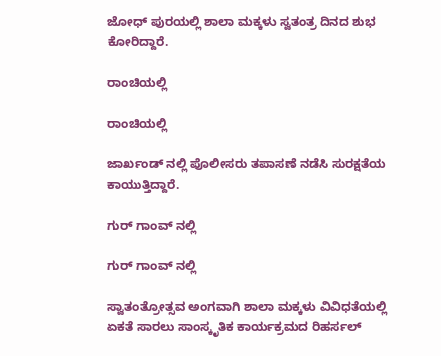ಜೋಧ್ ಪುರಯಲ್ಲಿ ಶಾಲಾ ಮಕ್ಕಳು ಸ್ವತಂತ್ರ ದಿನದ ಶುಭ ಕೋರಿದ್ದಾರೆ.

ರಾಂಚಿಯಲ್ಲಿ

ರಾಂಚಿಯಲ್ಲಿ

ಜಾರ್ಖಂಡ್ ನಲ್ಲಿ ಪೊಲೀಸರು ತಪಾಸಣೆ ನಡೆಸಿ ಸುರಕ್ಷತೆಯ ಕಾಯುತ್ತಿದ್ದಾರೆ.

ಗುರ್ ಗಾಂವ್ ನಲ್ಲಿ

ಗುರ್ ಗಾಂವ್ ನಲ್ಲಿ

ಸ್ವಾತಂತ್ರೋತ್ಸವ ಅಂಗವಾಗಿ ಶಾಲಾ ಮಕ್ಕಳು ವಿವಿಧತೆಯಲ್ಲಿ ಏಕತೆ ಸಾರಲು ಸಾಂಸ್ಕೃತಿಕ ಕಾರ್ಯಕ್ರಮದ ರಿಹರ್ಸಲ್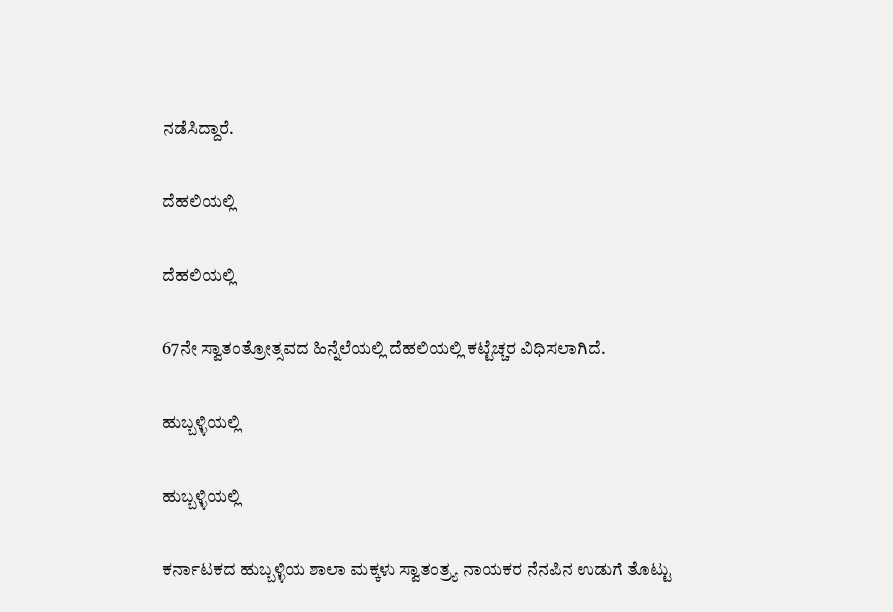ನಡೆಸಿದ್ದಾರೆ.

ದೆಹಲಿಯಲ್ಲಿ

ದೆಹಲಿಯಲ್ಲಿ

67ನೇ ಸ್ವಾತಂತ್ರೋತ್ಸವದ ಹಿನ್ನೆಲೆಯಲ್ಲಿ ದೆಹಲಿಯಲ್ಲಿ ಕಟ್ಟೆಚ್ಚರ ವಿಧಿಸಲಾಗಿದೆ.

ಹುಬ್ಬಳ್ಳಿಯಲ್ಲಿ

ಹುಬ್ಬಳ್ಳಿಯಲ್ಲಿ

ಕರ್ನಾಟಕದ ಹುಬ್ಬಳ್ಳಿಯ ಶಾಲಾ ಮಕ್ಕಳು ಸ್ವಾತಂತ್ರ್ಯ ನಾಯಕರ ನೆನಪಿನ ಉಡುಗೆ ತೊಟ್ಟು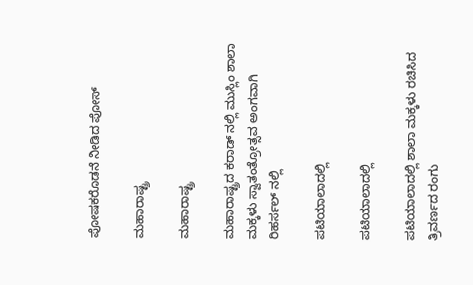ಪೋಷಕರೊಡನೆ ನೀಡಿದ ಪೋಸ್

ಮಹಾರಾಷ್ಟ್ರ

ಮಹಾರಾಷ್ಟ್ರ

ಮಹಾರಾಷ್ಟ್ರದ ಕರಾಡ್ ನಲ್ಲಿ ಮುಸ್ಲಿಂ ಶಾಲಾ ಮಕ್ಕಳು ಸ್ವಾತಂತ್ರೋತ್ಸವ ಅಂಗವಾಗಿ ರಿಹರ್ಸಲ್ ನಲ್ಲಿ

ಪಟಿಯಾಲಾದಲ್ಲಿ

ಪಟಿಯಾಲಾದಲ್ಲಿ

ಪಟಿಯಾಲಾದಲ್ಲಿ ಶಾಲಾ ಮಕ್ಕಳು ರಚಿಸಿದ ತ್ರಿವರ್ಣದ ರಂಗು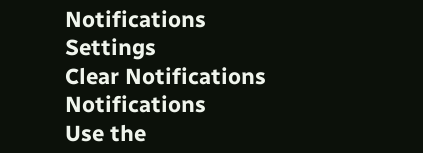Notifications
Settings
Clear Notifications
Notifications
Use the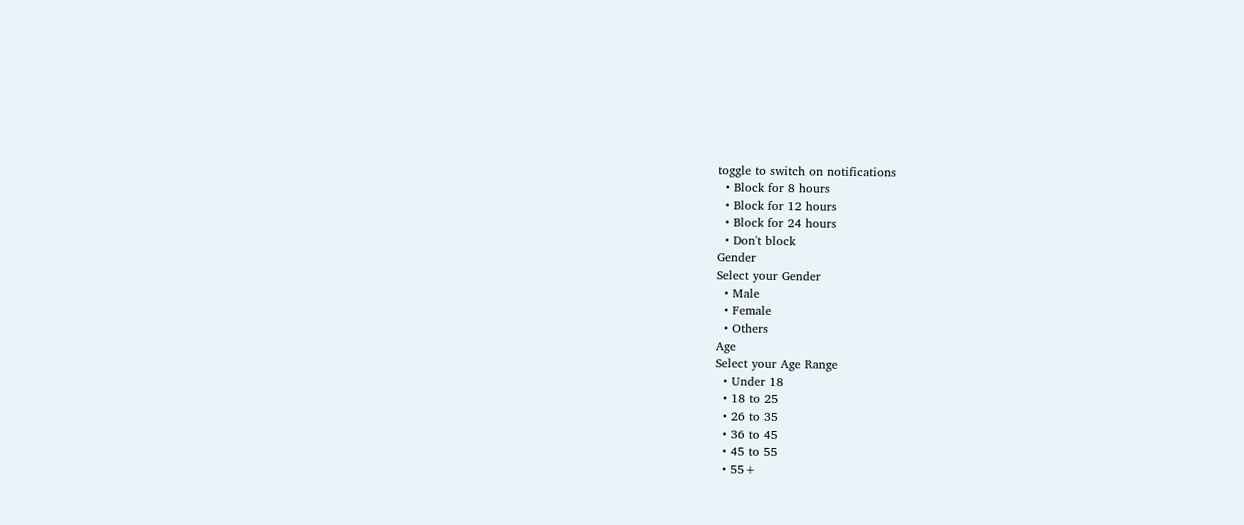toggle to switch on notifications
  • Block for 8 hours
  • Block for 12 hours
  • Block for 24 hours
  • Don't block
Gender
Select your Gender
  • Male
  • Female
  • Others
Age
Select your Age Range
  • Under 18
  • 18 to 25
  • 26 to 35
  • 36 to 45
  • 45 to 55
  • 55+